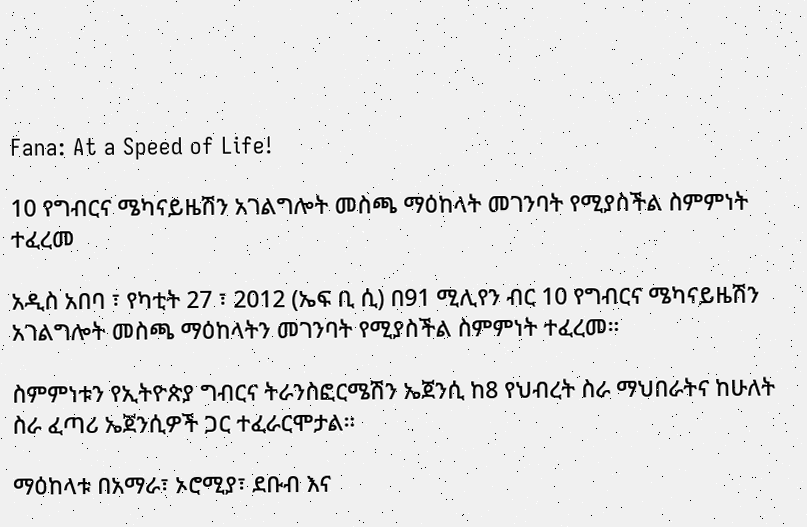Fana: At a Speed of Life!

10 የግብርና ሜካናይዜሽን አገልግሎት መስጫ ማዕከላት መገንባት የሚያስችል ስምምነት ተፈረመ

አዲስ አበባ ፣ የካቲት 27 ፣ 2012 (ኤፍ ቢ ሲ) በ91 ሚሊየን ብር 10 የግብርና ሜካናይዜሽን አገልግሎት መስጫ ማዕከላትን መገንባት የሚያስችል ስምምነት ተፈረመ።

ስምምነቱን የኢትዮጵያ ግብርና ትራንስፎርሜሽን ኤጀንሲ ከ8 የህብረት ስራ ማህበራትና ከሁለት ስራ ፈጣሪ ኤጀንሲዎች ጋር ተፈራርሞታል።

ማዕከላቱ በአማራ፣ ኦሮሚያ፣ ደቡብ እና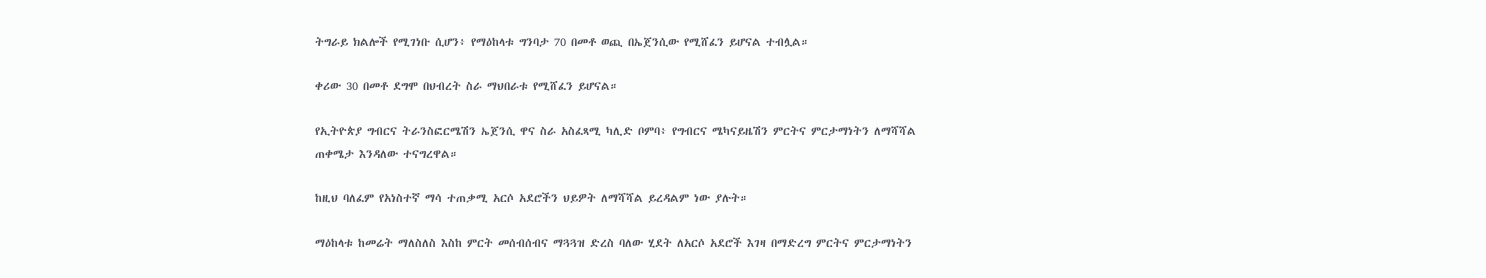ትግራይ ክልሎች የሚገነቡ ሲሆን፥ የማዕከላቱ ግንባታ 70 በመቶ ወጪ በኤጀንሲው የሚሸፈን ይሆናል ተብሏል።

ቀሪው 30 በመቶ ደግሞ በህብረት ስራ ማህበራቱ የሚሸፈን ይሆናል።

የኢትዮጵያ ግብርና ትራንስፎርሜሽን ኤጀንሲ ዋና ስራ አስፈጻሚ ካሊድ ቦምባ፥ የግብርና ሜካናይዜሽን ምርትና ምርታማነትን ለማሻሻል ጠቀሜታ እንዳለው ተናግረዋል።

ከዚህ ባለፈም የአነስተኛ ማሳ ተጠቃሚ አርሶ አደሮችን ህይዎት ለማሻሻል ይረዳልም ነው ያሉት።

ማዕከላቱ ከመሬት ማለስለስ እስከ ምርት መሰብሰብና ማጓጓዝ ድረስ ባለው ሂደት ለአርሶ አደሮች እገዛ በማድረግ ምርትና ምርታማነትን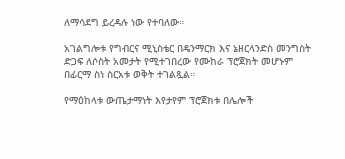ለማሳደግ ይረዳሉ ነው የተባለው።

አገልግሎቱ የግብርና ሚኒስቴር በዴንማርክ እና ኔዘርላንድስ መንግስት ድጋፍ ለሶስት አመታት የሚተገበረው የሙከራ ፕሮጀክት መሆኑም በፊርማ ስነ ስርአቱ ወቅት ተገልጿል።

የማዕከላቱ ውጤታማነት እየታየም ፕሮጀክቱ በሌሎች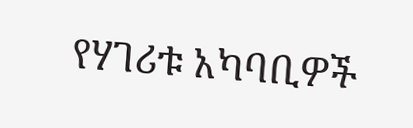የሃገሪቱ አካባቢዎች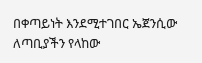በቀጣይነት እንደሚተገበር ኤጀንሲው ለጣቢያችን የላከው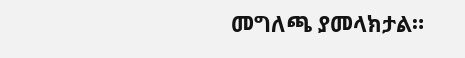መግለጫ ያመላክታል።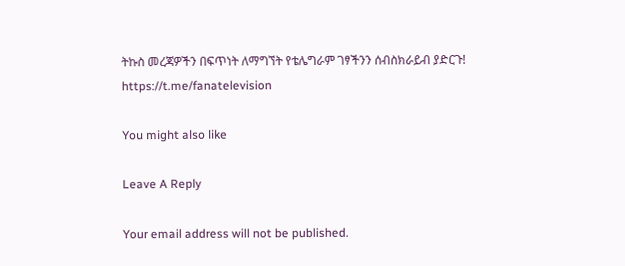ትኩስ መረጃዎችን በፍጥነት ለማግኘት የቴሌግራም ገፃችንን ሰብስክራይብ ያድርጉ!
https://t.me/fanatelevision

You might also like

Leave A Reply

Your email address will not be published.